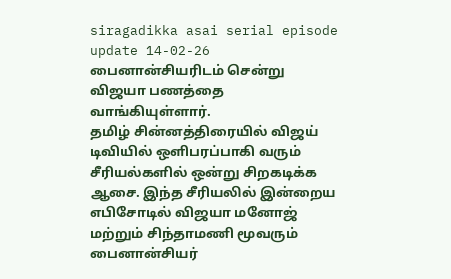siragadikka asai serial episode update 14-02-26
பைனான்சியரிடம் சென்று விஜயா பணத்தை வாங்கியுள்ளார்.
தமிழ் சின்னத்திரையில் விஜய் டிவியில் ஒளிபரப்பாகி வரும் சீரியல்களில் ஒன்று சிறகடிக்க ஆசை. இந்த சீரியலில் இன்றைய எபிசோடில் விஜயா மனோஜ் மற்றும் சிந்தாமணி மூவரும் பைனான்சியர்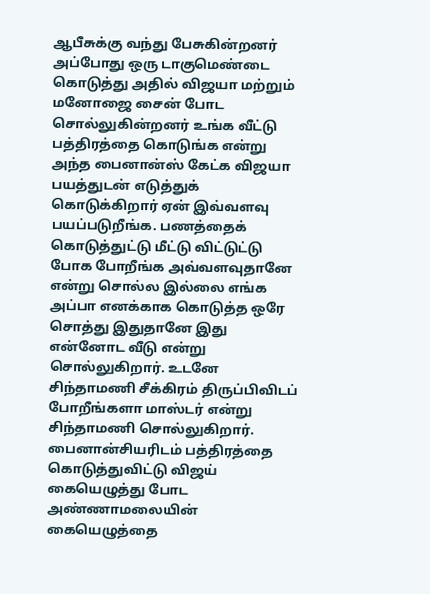ஆபீசுக்கு வந்து பேசுகின்றனர் அப்போது ஒரு டாகுமெண்டை கொடுத்து அதில் விஜயா மற்றும் மனோஜை சைன் போட சொல்லுகின்றனர் உங்க வீட்டு பத்திரத்தை கொடுங்க என்று அந்த பைனான்ஸ் கேட்க விஜயா பயத்துடன் எடுத்துக் கொடுக்கிறார் ஏன் இவ்வளவு பயப்படுறீங்க. பணத்தைக் கொடுத்துட்டு மீட்டு விட்டுட்டு போக போறீங்க அவ்வளவுதானே என்று சொல்ல இல்லை எங்க அப்பா எனக்காக கொடுத்த ஒரே சொத்து இதுதானே இது என்னோட வீடு என்று சொல்லுகிறார். உடனே சிந்தாமணி சீக்கிரம் திருப்பிவிடப் போறீங்களா மாஸ்டர் என்று சிந்தாமணி சொல்லுகிறார்.
பைனான்சியரிடம் பத்திரத்தை கொடுத்துவிட்டு விஜய் கையெழுத்து போட அண்ணாமலையின் கையெழுத்தை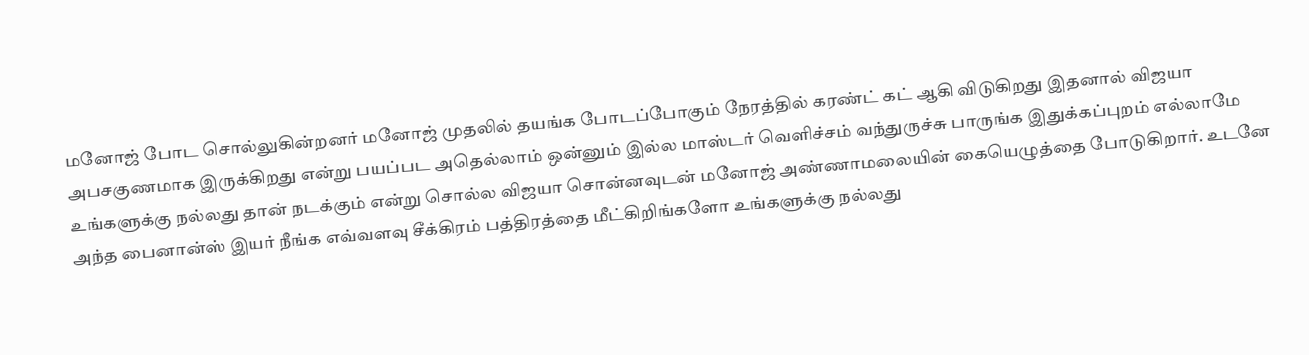மனோஜ் போட சொல்லுகின்றனர் மனோஜ் முதலில் தயங்க போடப்போகும் நேரத்தில் கரண்ட் கட் ஆகி விடுகிறது இதனால் விஜயா அபசகுணமாக இருக்கிறது என்று பயப்பட அதெல்லாம் ஒன்னும் இல்ல மாஸ்டர் வெளிச்சம் வந்துருச்சு பாருங்க இதுக்கப்புறம் எல்லாமே உங்களுக்கு நல்லது தான் நடக்கும் என்று சொல்ல விஜயா சொன்னவுடன் மனோஜ் அண்ணாமலையின் கையெழுத்தை போடுகிறார். உடனே அந்த பைனான்ஸ் இயர் நீங்க எவ்வளவு சீக்கிரம் பத்திரத்தை மீட்கிறிங்களோ உங்களுக்கு நல்லது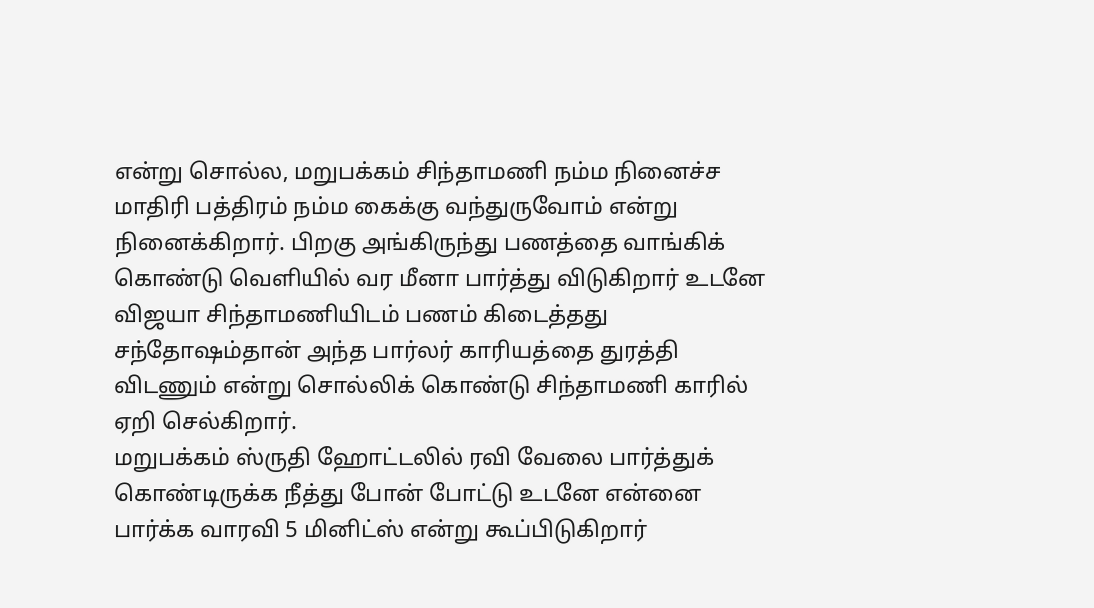என்று சொல்ல, மறுபக்கம் சிந்தாமணி நம்ம நினைச்ச மாதிரி பத்திரம் நம்ம கைக்கு வந்துருவோம் என்று நினைக்கிறார். பிறகு அங்கிருந்து பணத்தை வாங்கிக் கொண்டு வெளியில் வர மீனா பார்த்து விடுகிறார் உடனே விஜயா சிந்தாமணியிடம் பணம் கிடைத்தது சந்தோஷம்தான் அந்த பார்லர் காரியத்தை துரத்தி விடணும் என்று சொல்லிக் கொண்டு சிந்தாமணி காரில் ஏறி செல்கிறார்.
மறுபக்கம் ஸ்ருதி ஹோட்டலில் ரவி வேலை பார்த்துக் கொண்டிருக்க நீத்து போன் போட்டு உடனே என்னை பார்க்க வாரவி 5 மினிட்ஸ் என்று கூப்பிடுகிறார்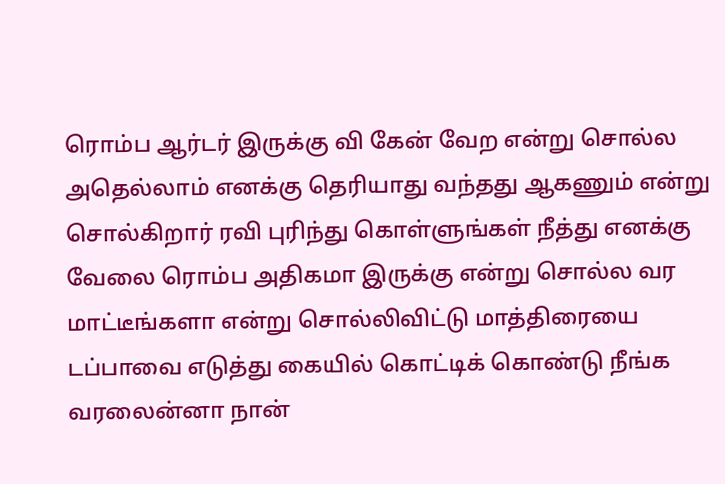ரொம்ப ஆர்டர் இருக்கு வி கேன் வேற என்று சொல்ல அதெல்லாம் எனக்கு தெரியாது வந்தது ஆகணும் என்று சொல்கிறார் ரவி புரிந்து கொள்ளுங்கள் நீத்து எனக்கு வேலை ரொம்ப அதிகமா இருக்கு என்று சொல்ல வர மாட்டீங்களா என்று சொல்லிவிட்டு மாத்திரையை டப்பாவை எடுத்து கையில் கொட்டிக் கொண்டு நீங்க வரலைன்னா நான்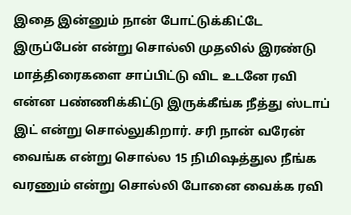இதை இன்னும் நான் போட்டுக்கிட்டே இருப்பேன் என்று சொல்லி முதலில் இரண்டு மாத்திரைகளை சாப்பிட்டு விட உடனே ரவி என்ன பண்ணிக்கிட்டு இருக்கீங்க நீத்து ஸ்டாப் இட் என்று சொல்லுகிறார். சரி நான் வரேன் வைங்க என்று சொல்ல 15 நிமிஷத்துல நீங்க வரணும் என்று சொல்லி போனை வைக்க ரவி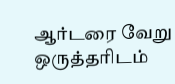ஆர்டரை வேறு ஒருத்தரிடம்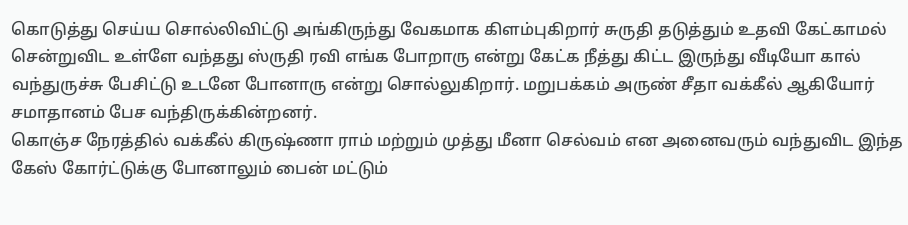கொடுத்து செய்ய சொல்லிவிட்டு அங்கிருந்து வேகமாக கிளம்புகிறார் சுருதி தடுத்தும் உதவி கேட்காமல் சென்றுவிட உள்ளே வந்தது ஸ்ருதி ரவி எங்க போறாரு என்று கேட்க நீத்து கிட்ட இருந்து வீடியோ கால் வந்துருச்சு பேசிட்டு உடனே போனாரு என்று சொல்லுகிறார். மறுபக்கம் அருண் சீதா வக்கீல் ஆகியோர் சமாதானம் பேச வந்திருக்கின்றனர்.
கொஞ்ச நேரத்தில் வக்கீல் கிருஷ்ணா ராம் மற்றும் முத்து மீனா செல்வம் என அனைவரும் வந்துவிட இந்த கேஸ் கோர்ட்டுக்கு போனாலும் பைன் மட்டும்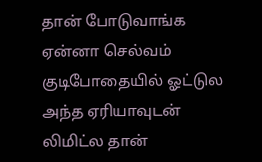தான் போடுவாங்க ஏன்னா செல்வம் குடிபோதையில் ஓட்டுல அந்த ஏரியாவுடன் லிமிட்ல தான்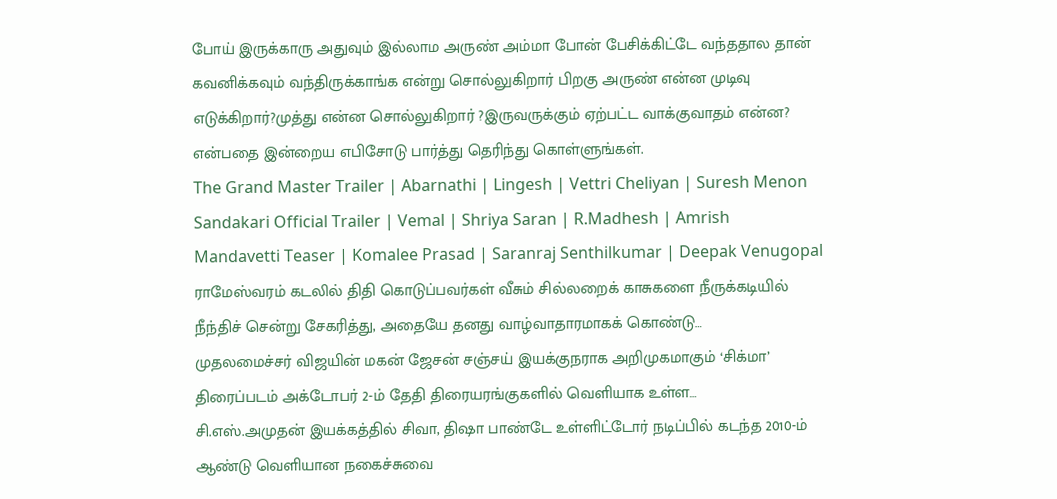போய் இருக்காரு அதுவும் இல்லாம அருண் அம்மா போன் பேசிக்கிட்டே வந்ததால தான் கவனிக்கவும் வந்திருக்காங்க என்று சொல்லுகிறார் பிறகு அருண் என்ன முடிவு எடுக்கிறார்?முத்து என்ன சொல்லுகிறார் ?இருவருக்கும் ஏற்பட்ட வாக்குவாதம் என்ன? என்பதை இன்றைய எபிசோடு பார்த்து தெரிந்து கொள்ளுங்கள்.
The Grand Master Trailer | Abarnathi | Lingesh | Vettri Cheliyan | Suresh Menon
Sandakari Official Trailer | Vemal | Shriya Saran | R.Madhesh | Amrish
Mandavetti Teaser | Komalee Prasad | Saranraj Senthilkumar | Deepak Venugopal
ராமேஸ்வரம் கடலில் திதி கொடுப்பவர்கள் வீசும் சில்லறைக் காசுகளை நீருக்கடியில் நீந்திச் சென்று சேகரித்து, அதையே தனது வாழ்வாதாரமாகக் கொண்டு…
முதலமைச்சர் விஜயின் மகன் ஜேசன் சஞ்சய் இயக்குநராக அறிமுகமாகும் ‘சிக்மா’ திரைப்படம் அக்டோபர் 2-ம் தேதி திரையரங்குகளில் வெளியாக உள்ள…
சி.எஸ்.அமுதன் இயக்கத்தில் சிவா, திஷா பாண்டே உள்ளிட்டோர் நடிப்பில் கடந்த 2010-ம் ஆண்டு வெளியான நகைச்சுவை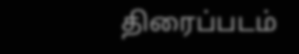திரைப்படம்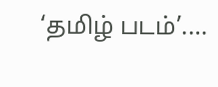‘தமிழ் படம்’.…